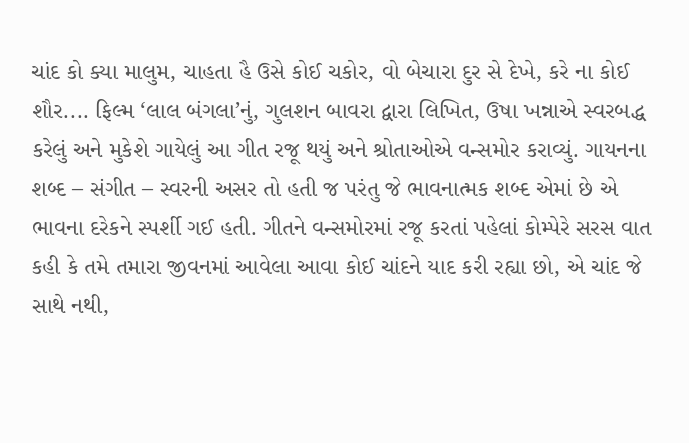ચાંદ કો ક્યા માલુમ, ચાહતા હૈ ઉસે કોઈ ચકોર, વો બેચારા દુર સે દેખે, કરે ના કોઈ શૌર.... ફિલ્મ ‘લાલ બંગલા’નું, ગુલશન બાવરા દ્વારા લિખિત, ઉષા ખન્નાએ સ્વરબદ્ધ કરેલું અને મુકેશે ગાયેલું આ ગીત રજૂ થયું અને શ્રોતાઓએ વન્સમોર કરાવ્યું. ગાયનના શબ્દ – સંગીત – સ્વરની અસર તો હતી જ પરંતુ જે ભાવનાત્મક શબ્દ એમાં છે એ ભાવના દરેકને સ્પર્શી ગઈ હતી. ગીતને વન્સમોરમાં રજૂ કરતાં પહેલાં કોમ્પેરે સરસ વાત કહી કે તમે તમારા જીવનમાં આવેલા આવા કોઈ ચાંદને યાદ કરી રહ્યા છો, એ ચાંદ જે સાથે નથી,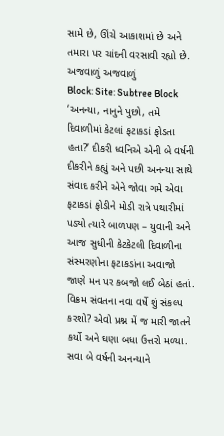સામે છે, ઊંચે આકાશમાં છે અને તમારા પર ચાંદની વરસાવી રહ્યો છે.
અજવાળું અજવાળું
Block: Site: Subtree Block
‘અનન્યા, નાનુને પુછો, તમે દિવાળીમાં કેટલાં ફટાકડાં ફોડતા હતા?’ દીકરી ધ્વનિએ એની બે વર્ષની દીકરીને કહ્યું અને પછી અનન્યા સાથે સંવાદ કરીને એને જોવા ગમે એવા ફટાકડાં ફોડીને મોડી રાત્રે પથારીમાં પડ્યો ત્યારે બાળપણ – યુવાની અને આજ સુધીની કેટકેટલી દિવાળીના સંસ્મરણોના ફટાકડાંના અવાજો જાણે મન પર કબજો લઈ બેઠાં હતાં.
વિક્રમ સંવતના નવા વર્ષે શું સંકલ્પ કરશો? એવો પ્રશ્ન મેં જ મારી જાતને કર્યો અને ઘણા બધા ઉત્તરો મળ્યા.
સવા બે વર્ષની અનન્યાને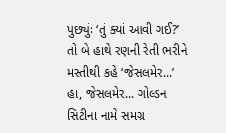પુછ્યુંઃ ‘તું ક્યાં આવી ગઈ?’ તો બે હાથે રણની રેતી ભરીને મસ્તીથી કહે ‘જેસલમેર...’ હા, જેસલમેર... ગોલ્ડન સિટીના નામે સમગ્ર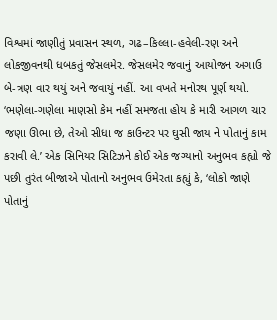વિશ્વમાં જાણીતું પ્રવાસન સ્થળ, ગઢ–કિલ્લા-હવેલી-રણ અને લોકજીવનથી ધબકતું જેસલમેર. જેસલમેર જવાનું આયોજન અગાઉ બે-ત્રણ વાર થયું અને જવાયું નહીં. આ વખતે મનોરથ પૂર્ણ થયો.
‘ભણેલા-ગણેલા માણસો કેમ નહીં સમજતા હોય કે મારી આગળ ચાર જણા ઊભા છે, તેઓ સીધા જ કાઉન્ટર પર ઘુસી જાય ને પોતાનું કામ કરાવી લે.’ એક સિનિયર સિટિઝને કોઈ એક જગ્યાનો અનુભવ કહ્યો જે પછી તુરંત બીજાએ પોતાનો અનુભવ ઉમેરતા કહ્યું કે, ‘લોકો જાણે પોતાનું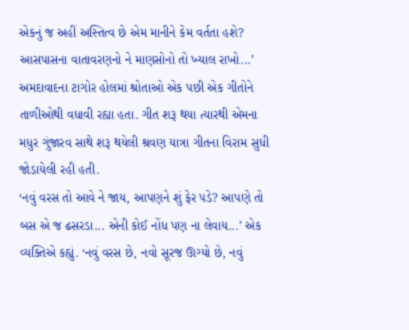એકનું જ અહીં અસ્તિત્વ છે એમ માનીને કેમ વર્તતા હશે? આસપાસના વાતાવરણનો ને માણસોનો તો ખ્યાલ રાખો...’
અમદાવાદના ટાગોર હોલમાં શ્રોતાઓ એક પછી એક ગીતોને તાળીઓથી વધાવી રહ્યા હતા. ગીત શરૂ થયા ત્યારથી એમના મધુર ગુંજારવ સાથે શરૂ થયેલી શ્રવણ યાત્રા ગીતના વિરામ સુધી જોડાયેલી રહી હતી.
‘નવું વરસ તો આવે ને જાય, આપણને શું ફેર પડે? આપણે તો બસ એ જ ઢસરડા... એની કોઈ નોંધ પણ ના લેવાય...’ એક વ્યક્તિએ કહ્યું. ‘નવું વરસ છે, નવો સૂરજ ઊગ્યો છે, નવું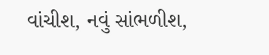વાંચીશ, નવું સાંભળીશ,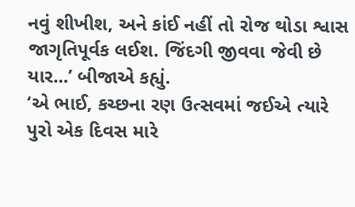નવું શીખીશ, અને કાંઈ નહીં તો રોજ થોડા શ્વાસ જાગૃતિપૂર્વક લઈશ. જિંદગી જીવવા જેવી છે યાર...’ બીજાએ કહ્યું.
‘એ ભાઈ, કચ્છના રણ ઉત્સવમાં જઈએ ત્યારે પુરો એક દિવસ મારે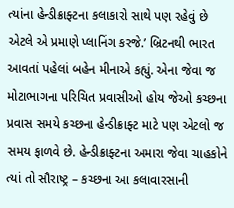ત્યાંના હેન્ડીક્રાફ્ટના કલાકારો સાથે પણ રહેવું છે એટલે એ પ્રમાણે પ્લાનિંગ કરજે.’ બ્રિટનથી ભારત આવતાં પહેલાં બહેન મીનાએ કહ્યું. એના જેવા જ મોટાભાગના પરિચિત પ્રવાસીઓ હોય જેઓ કચ્છના પ્રવાસ સમયે કચ્છના હેન્ડીક્રાફ્ટ માટે પણ એટલો જ સમય ફાળવે છે. હેન્ડીક્રાફ્ટના અમારા જેવા ચાહકોને ત્યાં તો સૌરાષ્ટ્ર – કચ્છના આ કલાવારસાની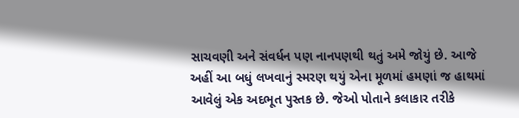સાચવણી અને સંવર્ધન પણ નાનપણથી થતું અમે જોયું છે. આજે અહીં આ બધું લખવાનું સ્મરણ થયું એના મૂળમાં હમણાં જ હાથમાં આવેલું એક અદભૂત પુસ્તક છે. જેઓ પોતાને કલાકાર તરીકે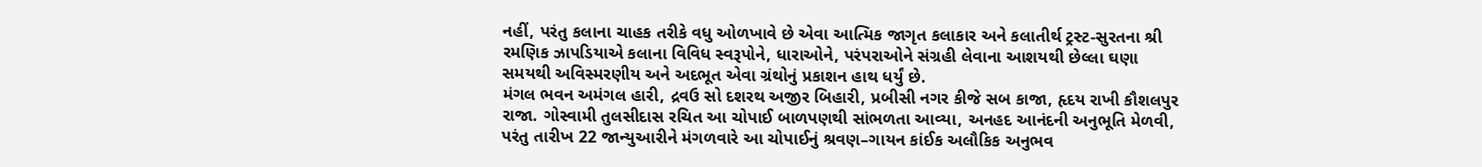નહીં, પરંતુ કલાના ચાહક તરીકે વધુ ઓળખાવે છે એવા આત્મિક જાગૃત કલાકાર અને કલાતીર્થ ટ્રસ્ટ-સુરતના શ્રી રમણિક ઝાપડિયાએ કલાના વિવિધ સ્વરૂપોને, ધારાઓને, પરંપરાઓને સંગ્રહી લેવાના આશયથી છેલ્લા ઘણા સમયથી અવિસ્મરણીય અને અદભૂત એવા ગ્રંથોનું પ્રકાશન હાથ ધર્યું છે.
મંગલ ભવન અમંગલ હારી, દ્રવઉ સો દશરથ અજીર બિહારી, પ્રબીસી નગર કીજે સબ કાજા, હૃદય રાખી કૌશલપુર રાજા. ગોસ્વામી તુલસીદાસ રચિત આ ચોપાઈ બાળપણથી સાંભળતા આવ્યા, અનહદ આનંદની અનુભૂતિ મેળવી, પરંતુ તારીખ 22 જાન્યુઆરીને મંગળવારે આ ચોપાઈનું શ્રવણ–ગાયન કાંઈક અલૌકિક અનુભવ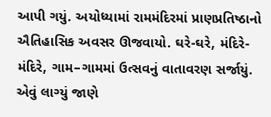આપી ગયું. અયોધ્યામાં રામમંદિરમાં પ્રાણપ્રતિષ્ઠાનો ઐતિહાસિક અવસર ઊજવાયો. ઘરે-ઘરે, મંદિરે-મંદિરે, ગામ–ગામમાં ઉત્સવનું વાતાવરણ સર્જાયું. એવું લાગ્યું જાણે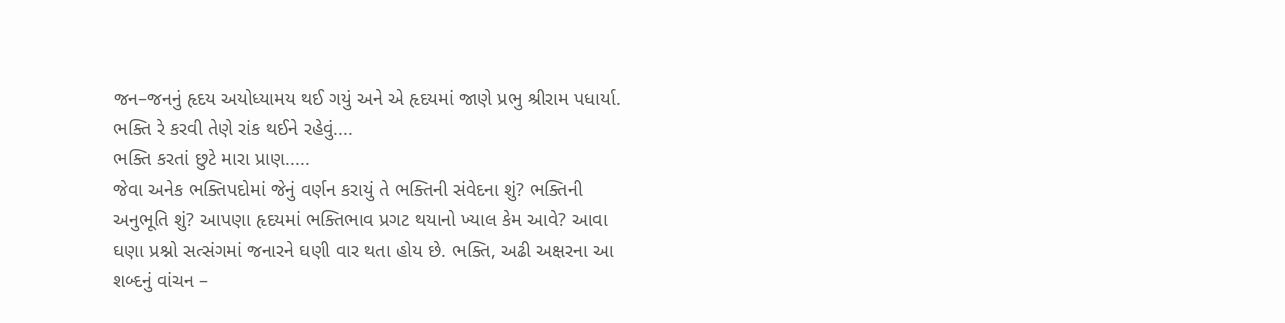જન–જનનું હૃદય અયોધ્યામય થઈ ગયું અને એ હૃદયમાં જાણે પ્રભુ શ્રીરામ પધાર્યા.
ભક્તિ રે કરવી તેણે રાંક થઈને રહેવું....
ભક્તિ કરતાં છુટે મારા પ્રાણ.....
જેવા અનેક ભક્તિપદોમાં જેનું વર્ણન કરાયું તે ભક્તિની સંવેદના શું? ભક્તિની અનુભૂતિ શું? આપણા હૃદયમાં ભક્તિભાવ પ્રગટ થયાનો ખ્યાલ કેમ આવે? આવા ઘણા પ્રશ્નો સત્સંગમાં જનારને ઘણી વાર થતા હોય છે. ભક્તિ, અઢી અક્ષરના આ શબ્દનું વાંચન –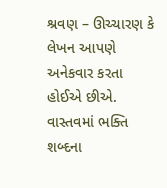શ્રવણ – ઊચ્ચારણ કે લેખન આપણે અનેકવાર કરતા હોઈએ છીએ. વાસ્તવમાં ભક્તિ શબ્દના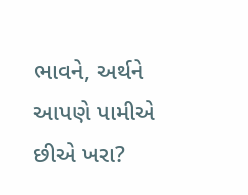ભાવને, અર્થને આપણે પામીએ છીએ ખરા?